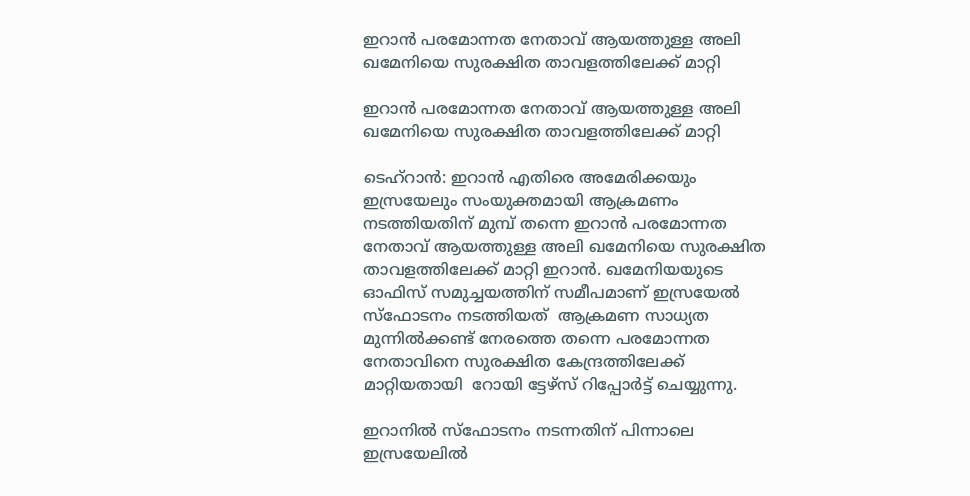ഇറാൻ പരമോന്നത നേതാവ് ആയത്തുള്ള അലി ഖമേനിയെ സുരക്ഷിത താവളത്തിലേക്ക് മാറ്റി

ഇറാൻ പരമോന്നത നേതാവ് ആയത്തുള്ള അലി ഖമേനിയെ സുരക്ഷിത താവളത്തിലേക്ക് മാറ്റി

ടെഹ്റാൻ: ഇറാൻ എതിരെ അമേരിക്കയും ഇസ്രയേലും സംയുക്തമായി ആക്രമണം നടത്തിയതിന് മുമ്പ് തന്നെ ഇറാൻ പരമോന്നത നേതാവ് ആയത്തുള്ള അലി ഖമേനിയെ സുരക്ഷിത താവളത്തിലേക്ക് മാറ്റി ഇറാൻ. ഖമേനിയയുടെ  ഓഫിസ് സമുച്ചയത്തിന് സമീപമാണ് ഇസ്രയേൽ സ്ഫോടനം നടത്തിയത്  ആക്രമണ സാധ്യത മുന്നിൽക്കണ്ട് നേരത്തെ തന്നെ പരമോന്നത നേതാവിനെ സുരക്ഷിത കേന്ദ്രത്തിലേക്ക് മാറ്റിയതായി  റോയി ട്ടേഴ്‌സ് റിപ്പോർട്ട് ചെയ്യുന്നു.

ഇറാനിൽ സ്ഫോടനം നടന്നതിന് പിന്നാലെ  ഇസ്രയേലിൽ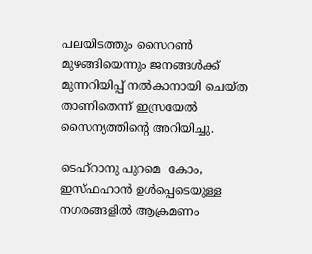പലയിടത്തും സൈറൺ മുഴങ്ങിയെന്നും ജനങ്ങൾക്ക് മുന്നറിയിപ്പ് നൽകാനായി ചെയ്ത താണിതെന്ന് ഇസ്രയേൽ സൈന്യത്തിന്റെ അറിയിച്ചു.

ടെഹ്‌റാനു പുറമെ  കോം,  ഇസ്‌ഫഹാൻ ഉൾപ്പെടെയുള്ള നഗരങ്ങളിൽ ആക്രമണം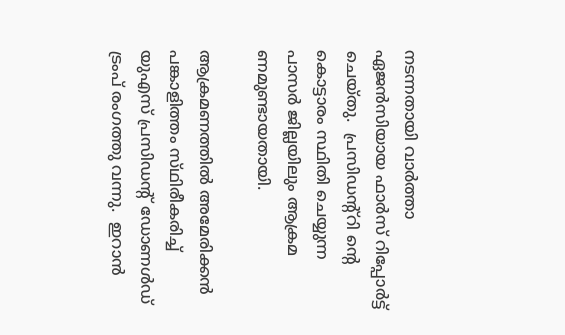നടന്നതായി വാർത്താ ഏജൻസിയായ ഫാർസ് റിപ്പോർട്ട് ചെയ്തു.  പ്രസിഡന്റ്റി ന്റെ കൊട്ടാരം സ്ഥിതി ചെയ്യുന്ന പാസർ ജില്ലയിലും ആക്രമ ണമുണ്ടായതായി.

ആക്രമണത്തിൽ അമേരിക്കൻ പങ്കാളിത്തം സ്‌ഥിരീകരിച്ച് യുഎസ് പ്രസിഡന്റ് ഡോണൾഡ് ട്രംപ് രംഗത്തു വന്നു.  ഇറാൻ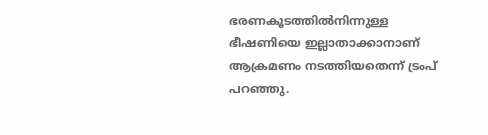ഭരണകൂടത്തിൽനിന്നുള്ള ഭീഷണിയെ ഇല്ലാതാക്കാനാണ്  ആക്രമണം നടത്തിയതെന്ന് ട്രംപ് പറഞ്ഞു.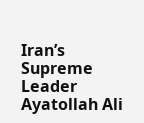Iran’s Supreme Leader Ayatollah Ali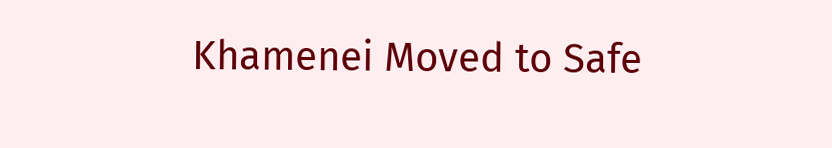Khamenei Moved to Safe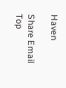Haven

Share Email
Top